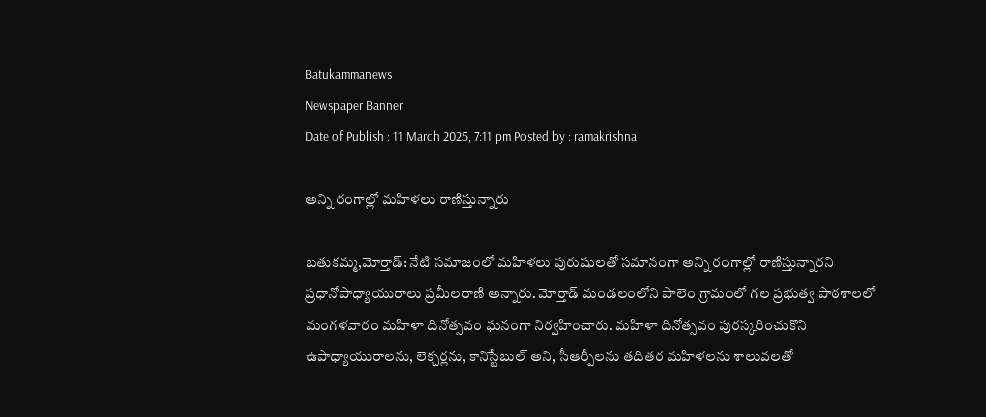Batukammanews
Newspaper Banner
Date of Publish : 11 March 2025, 7:11 pm Posted by : ramakrishna

అన్ని రంగాల్లో మహిళలు రాణిస్తున్నారు

బతుకమ్మ,మోర్తాడ్: నేటి సమాజంలో మహిళలు పురుషులతో సమానంగా అన్ని రంగాల్లో రాణిస్తున్నారని ప్రధానోపాధ్యాయురాలు ప్రమీలరాణి అన్నారు. మోర్తాడ్ మండలంలోని పాలెం గ్రామంలో గల ప్రభుత్వ పాఠశాలలో మంగళవారం మహిళా దినోత్సవం ఘనంగా నిర్వహించారు. మహిళా దినోత్సవం పురస్కరించుకొని ఉపాధ్యాయురాలను, లెక్చర్లను, కానిస్టేబుల్ అని, సీఆర్పీలను తదితర మహిళలను శాలువలతో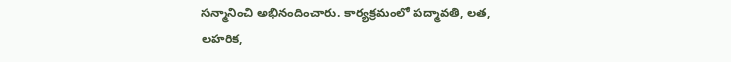సన్మానించి అభినందించారు. కార్యక్రమంలో పద్మావతి, లత, లహరిక,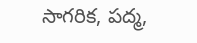సాగరిక, పద్మ,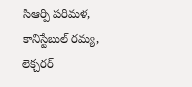సిఆర్పి పరిమళ, కానిస్టేబుల్ రమ్య, లెక్చరర్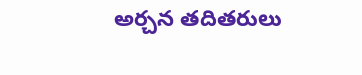అర్చన తదితరులు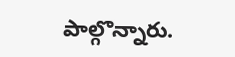పాల్గొన్నారు.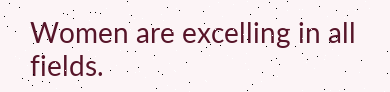Women are excelling in all fields.